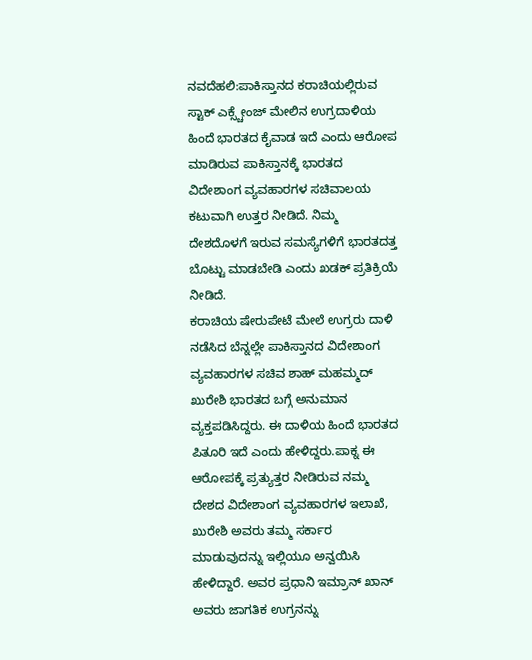ನವದೆಹಲಿ:ಪಾಕಿಸ್ತಾನದ ಕರಾಚಿಯಲ್ಲಿರುವ ಸ್ಟಾಕ್ ಎಕ್ಸ್ಚೇಂಜ್ ಮೇಲಿನ ಉಗ್ರದಾಳಿಯ ಹಿಂದೆ ಭಾರತದ ಕೈವಾಡ ಇದೆ ಎಂದು ಆರೋಪ ಮಾಡಿರುವ ಪಾಕಿಸ್ತಾನಕ್ಕೆ ಭಾರತದ ವಿದೇಶಾಂಗ ವ್ಯವಹಾರಗಳ ಸಚಿವಾಲಯ ಕಟುವಾಗಿ ಉತ್ತರ ನೀಡಿದೆ. ನಿಮ್ಮ ದೇಶದೊಳಗೆ ಇರುವ ಸಮಸ್ಯೆಗಳಿಗೆ ಭಾರತದತ್ತ ಬೊಟ್ಟು ಮಾಡಬೇಡಿ ಎಂದು ಖಡಕ್ ಪ್ರತಿಕ್ರಿಯೆ ನೀಡಿದೆ.
ಕರಾಚಿಯ ಷೇರುಪೇಟೆ ಮೇಲೆ ಉಗ್ರರು ದಾಳಿ ನಡೆಸಿದ ಬೆನ್ನಲ್ಲೇ ಪಾಕಿಸ್ತಾನದ ವಿದೇಶಾಂಗ ವ್ಯವಹಾರಗಳ ಸಚಿವ ಶಾಹ್ ಮಹಮ್ಮದ್ ಖುರೇಶಿ ಭಾರತದ ಬಗ್ಗೆ ಅನುಮಾನ ವ್ಯಕ್ತಪಡಿಸಿದ್ದರು. ಈ ದಾಳಿಯ ಹಿಂದೆ ಭಾರತದ ಪಿತೂರಿ ಇದೆ ಎಂದು ಹೇಳಿದ್ದರು.ಪಾಕ್ನ ಈ ಆರೋಪಕ್ಕೆ ಪ್ರತ್ಯುತ್ತರ ನೀಡಿರುವ ನಮ್ಮ ದೇಶದ ವಿದೇಶಾಂಗ ವ್ಯವಹಾರಗಳ ಇಲಾಖೆ, ಖುರೇಶಿ ಅವರು ತಮ್ಮ ಸರ್ಕಾರ ಮಾಡುವುದನ್ನು ಇಲ್ಲಿಯೂ ಅನ್ವಯಿಸಿ ಹೇಳಿದ್ದಾರೆ. ಅವರ ಪ್ರಧಾನಿ ಇಮ್ರಾನ್ ಖಾನ್ ಅವರು ಜಾಗತಿಕ ಉಗ್ರನನ್ನು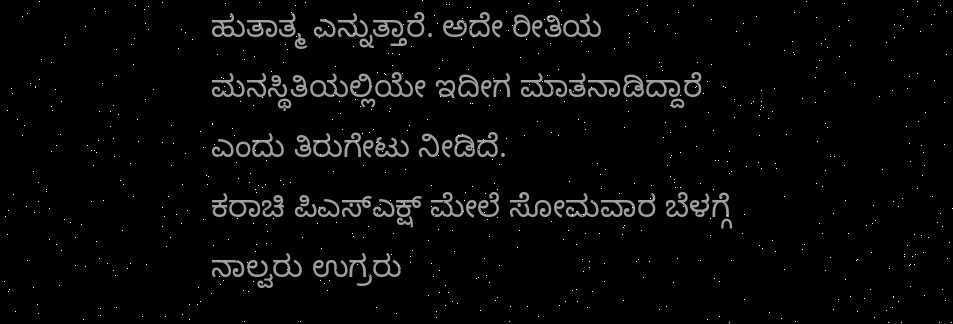ಹುತಾತ್ಮ ಎನ್ನುತ್ತಾರೆ. ಅದೇ ರೀತಿಯ ಮನಸ್ಥಿತಿಯಲ್ಲಿಯೇ ಇದೀಗ ಮಾತನಾಡಿದ್ದಾರೆ ಎಂದು ತಿರುಗೇಟು ನೀಡಿದೆ.
ಕರಾಚಿ ಪಿಎಸ್ಎಕ್ಷ್ ಮೇಲೆ ಸೋಮವಾರ ಬೆಳಗ್ಗೆ ನಾಲ್ವರು ಉಗ್ರರು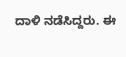ದಾಳಿ ನಡೆಸಿದ್ದರು. ಈ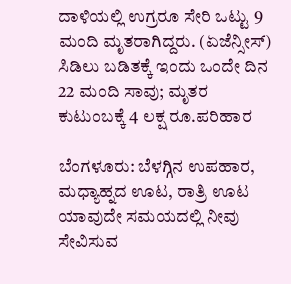ದಾಳಿಯಲ್ಲಿ ಉಗ್ರರೂ ಸೇರಿ ಒಟ್ಟು 9 ಮಂದಿ ಮೃತರಾಗಿದ್ದರು. (ಏಜೆನ್ಸೀಸ್)
ಸಿಡಿಲು ಬಡಿತಕ್ಕೆ ಇಂದು ಒಂದೇ ದಿನ 22 ಮಂದಿ ಸಾವು; ಮೃತರ ಕುಟುಂಬಕ್ಕೆ 4 ಲಕ್ಷ ರೂ.ಪರಿಹಾರ

ಬೆಂಗಳೂರು: ಬೆಳಗ್ಗಿನ ಉಪಹಾರ, ಮಧ್ಯಾಹ್ನದ ಊಟ, ರಾತ್ರಿ ಊಟ ಯಾವುದೇ ಸಮಯದಲ್ಲಿ ನೀವು ಸೇವಿಸುವ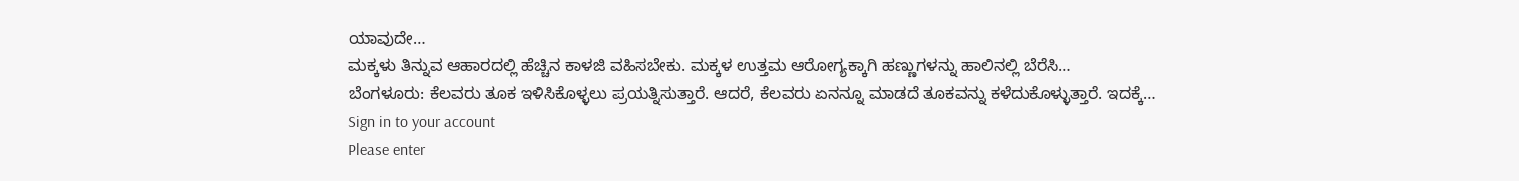ಯಾವುದೇ…
ಮಕ್ಕಳು ತಿನ್ನುವ ಆಹಾರದಲ್ಲಿ ಹೆಚ್ಚಿನ ಕಾಳಜಿ ವಹಿಸಬೇಕು. ಮಕ್ಕಳ ಉತ್ತಮ ಆರೋಗ್ಯಕ್ಕಾಗಿ ಹಣ್ಣುಗಳನ್ನು ಹಾಲಿನಲ್ಲಿ ಬೆರೆಸಿ…
ಬೆಂಗಳೂರು: ಕೆಲವರು ತೂಕ ಇಳಿಸಿಕೊಳ್ಳಲು ಪ್ರಯತ್ನಿಸುತ್ತಾರೆ. ಆದರೆ, ಕೆಲವರು ಏನನ್ನೂ ಮಾಡದೆ ತೂಕವನ್ನು ಕಳೆದುಕೊಳ್ಳುತ್ತಾರೆ. ಇದಕ್ಕೆ…
Sign in to your account
Please enter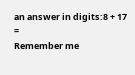an answer in digits:8 + 17 =
Remember me